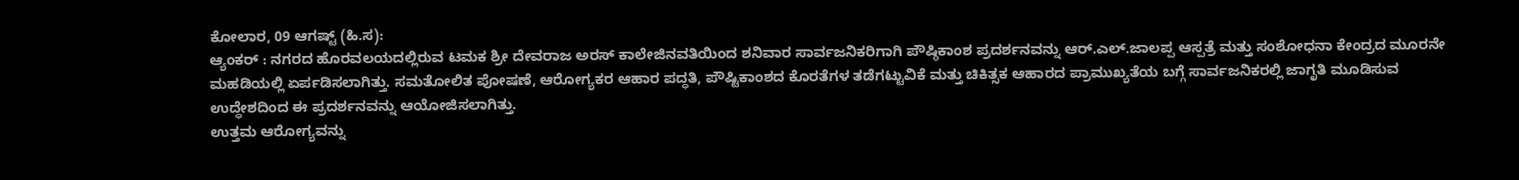ಕೋಲಾರ, 09 ಆಗಷ್ಟ್ (ಹಿ.ಸ):
ಆ್ಯಂಕರ್ : ನಗರದ ಹೊರವಲಯದಲ್ಲಿರುವ ಟಮಕ ಶ್ರೀ ದೇವರಾಜ ಅರಸ್ ಕಾಲೇಜಿನವತಿಯಿಂದ ಶನಿವಾರ ಸಾರ್ವಜನಿಕರಿಗಾಗಿ ಪೌಷ್ಠಿಕಾಂಶ ಪ್ರದರ್ಶನವನ್ನು ಆರ್.ಎಲ್.ಜಾಲಪ್ಪ ಆಸ್ಪತ್ರೆ ಮತ್ತು ಸಂಶೋಧನಾ ಕೇಂದ್ರದ ಮೂರನೇ ಮಹಡಿಯಲ್ಲಿ ಏರ್ಪಡಿಸಲಾಗಿತ್ತು. ಸಮತೋಲಿತ ಪೋಷಣೆ, ಆರೋಗ್ಯಕರ ಆಹಾರ ಪದ್ಧತಿ, ಪೌಷ್ಟಿಕಾಂಶದ ಕೊರತೆಗಳ ತಡೆಗಟ್ಟುವಿಕೆ ಮತ್ತು ಚಿಕಿತ್ಸಕ ಆಹಾರದ ಪ್ರಾಮುಖ್ಯತೆಯ ಬಗ್ಗೆ ಸಾರ್ವಜನಿಕರಲ್ಲಿ ಜಾಗೃತಿ ಮೂಡಿಸುವ ಉದ್ಧೇಶದಿಂದ ಈ ಪ್ರದರ್ಶನವನ್ನು ಆಯೋಜಿಸಲಾಗಿತ್ತು.
ಉತ್ತಮ ಆರೋಗ್ಯವನ್ನು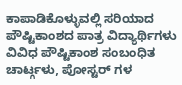ಕಾಪಾಡಿಕೊಳ್ಳುವಲ್ಲಿ ಸರಿಯಾದ ಪೌಷ್ಟಿಕಾಂಶದ ಪಾತ್ರ ವಿದ್ಯಾರ್ಥಿಗಳು ವಿವಿಧ ಪೌಷ್ಟಿಕಾಂಶ ಸಂಬಂಧಿತ ಚಾರ್ಟ್ಗಳು, ಪೋಸ್ಟರ್ ಗಳ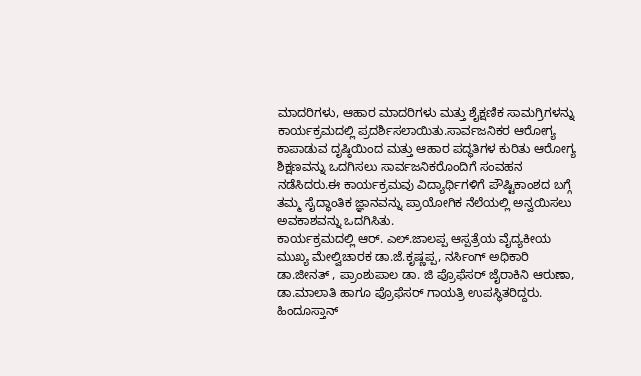ಮಾದರಿಗಳು, ಆಹಾರ ಮಾದರಿಗಳು ಮತ್ತು ಶೈಕ್ಷಣಿಕ ಸಾಮಗ್ರಿಗಳನ್ನು ಕಾರ್ಯಕ್ರಮದಲ್ಲಿ ಪ್ರದರ್ಶಿಸಲಾಯಿತು.ಸಾರ್ವಜನಿಕರ ಆರೋಗ್ಯ ಕಾಪಾಡುವ ದೃಷ್ಠಿಯಿಂದ ಮತ್ತು ಆಹಾರ ಪದ್ಧತಿಗಳ ಕುರಿತು ಆರೋಗ್ಯ ಶಿಕ್ಷಣವನ್ನು ಒದಗಿಸಲು ಸಾರ್ವಜನಿಕರೊಂದಿಗೆ ಸಂವಹನ ನಡೆಸಿದರು.ಈ ಕಾರ್ಯಕ್ರಮವು ವಿದ್ಯಾರ್ಥಿಗಳಿಗೆ ಪೌಷ್ಟಿಕಾಂಶದ ಬಗ್ಗೆ ತಮ್ಮ ಸೈದ್ಧಾಂತಿಕ ಜ್ಞಾನವನ್ನು ಪ್ರಾಯೋಗಿಕ ನೆಲೆಯಲ್ಲಿ ಅನ್ವಯಿಸಲು ಅವಕಾಶವನ್ನು ಒದಗಿಸಿತು.
ಕಾರ್ಯಕ್ರಮದಲ್ಲಿ ಆರ್. ಎಲ್.ಜಾಲಪ್ಪ ಆಸ್ಪತ್ರೆಯ ವೈದ್ಯಕೀಯ ಮುಖ್ಯ ಮೇಲ್ವಿಚಾರಕ ಡಾ.ಜೆ.ಕೃಷ್ಣಪ್ಪ, ನರ್ಸಿಂಗ್ ಅಧಿಕಾರಿ ಡಾ.ಜೀನತ್ , ಪ್ರಾಂಶುಪಾಲ ಡಾ. ಜಿ ಪ್ರೊಫೆಸರ್ ಜೈರಾಕಿನಿ ಆರುಣಾ, ಡಾ.ಮಾಲಾತಿ ಹಾಗೂ ಪ್ರೊಫೆಸರ್ ಗಾಯತ್ರಿ ಉಪಸ್ಥಿತರಿದ್ದರು.
ಹಿಂದೂಸ್ತಾನ್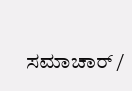ಸಮಾಚಾರ್ /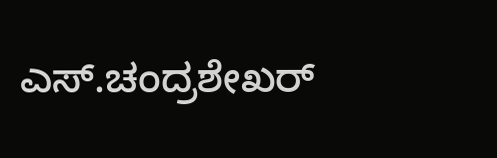ಎಸ್.ಚಂದ್ರಶೇಖರ್